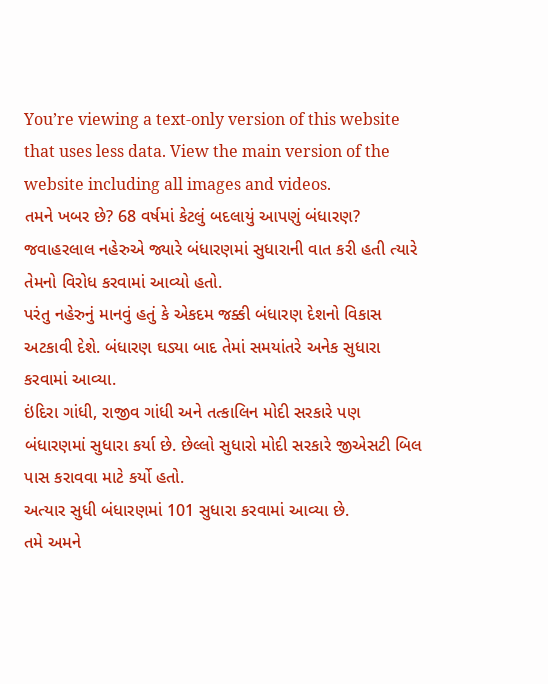You’re viewing a text-only version of this website that uses less data. View the main version of the website including all images and videos.
તમને ખબર છે? 68 વર્ષમાં કેટલું બદલાયું આપણું બંધારણ?
જવાહરલાલ નહેરુએ જ્યારે બંધારણમાં સુધારાની વાત કરી હતી ત્યારે તેમનો વિરોધ કરવામાં આવ્યો હતો.
પરંતુ નહેરુનું માનવું હતું કે એકદમ જક્કી બંધારણ દેશનો વિકાસ અટકાવી દેશે. બંધારણ ઘડ્યા બાદ તેમાં સમયાંતરે અનેક સુધારા કરવામાં આવ્યા.
ઇંદિરા ગાંધી, રાજીવ ગાંધી અને તત્કાલિન મોદી સરકારે પણ બંધારણમાં સુધારા કર્યા છે. છેલ્લો સુધારો મોદી સરકારે જીએસટી બિલ પાસ કરાવવા માટે કર્યો હતો.
અત્યાર સુધી બંધારણમાં 101 સુધારા કરવામાં આવ્યા છે.
તમે અમને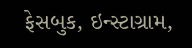ફેસબુક, ઇન્સ્ટાગ્રામ,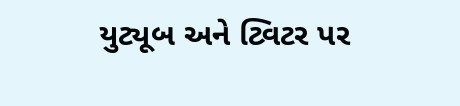યુટ્યૂબ અને ટ્વિટર પર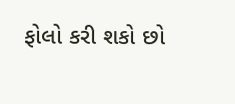ફોલો કરી શકો છો